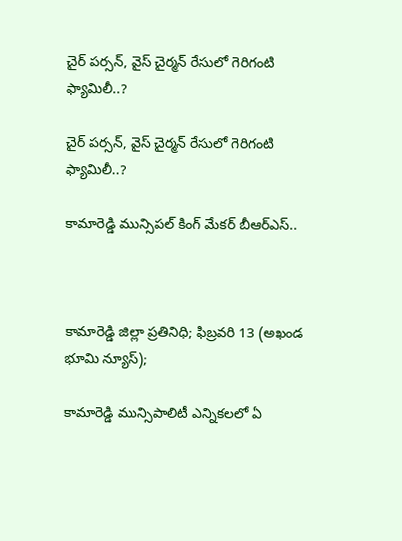చైర్ పర్సన్, వైస్ చైర్మన్ రేసులో గెరిగంటి ఫ్యామిలీ..?

చైర్ పర్సన్, వైస్ చైర్మన్ రేసులో గెరిగంటి ఫ్యామిలీ..?

కామారెడ్డి మున్సిపల్ కింగ్ మేకర్ బీఆర్ఎస్..



కామారెడ్డి జిల్లా ప్రతినిధి; ఫిబ్రవరి 13 (అఖండ భూమి న్యూస్);

కామారెడ్డి మున్సిపాలిటీ ఎన్నికలలో ఏ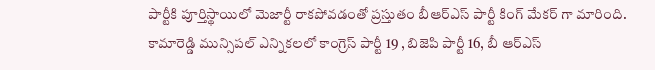పార్టీకి పూర్తిస్థాయిలో మెజార్టీ రాకపోవడంతో ప్రస్తుతం బీఆర్ఎస్ పార్టీ కింగ్ మేకర్ గా మారింది. కామారెడ్డి మున్సిపల్ ఎన్నికలలో కాంగ్రెస్ పార్టీ 19 , బిజెపి పార్టీ 16, బీ ఆర్ఎస్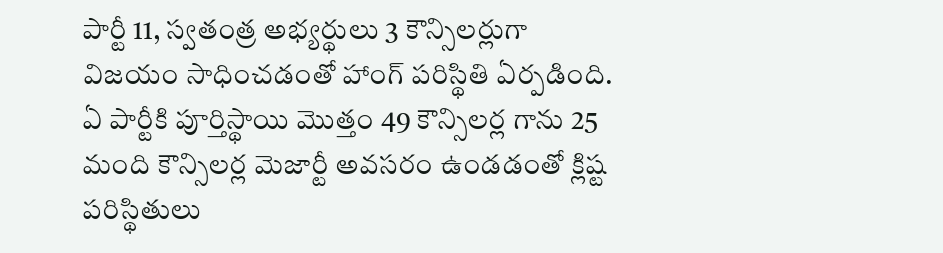పార్టీ 11, స్వతంత్ర అభ్యర్థులు 3 కౌన్సిలర్లుగా విజయం సాధించడంతో హాంగ్ పరిస్థితి ఏర్పడింది. ఏ పార్టీకి పూర్తిస్థాయి మొత్తం 49 కౌన్సిలర్ల గాను 25 మంది కౌన్సిలర్ల మెజార్టీ అవసరం ఉండడంతో క్లిష్ట పరిస్థితులు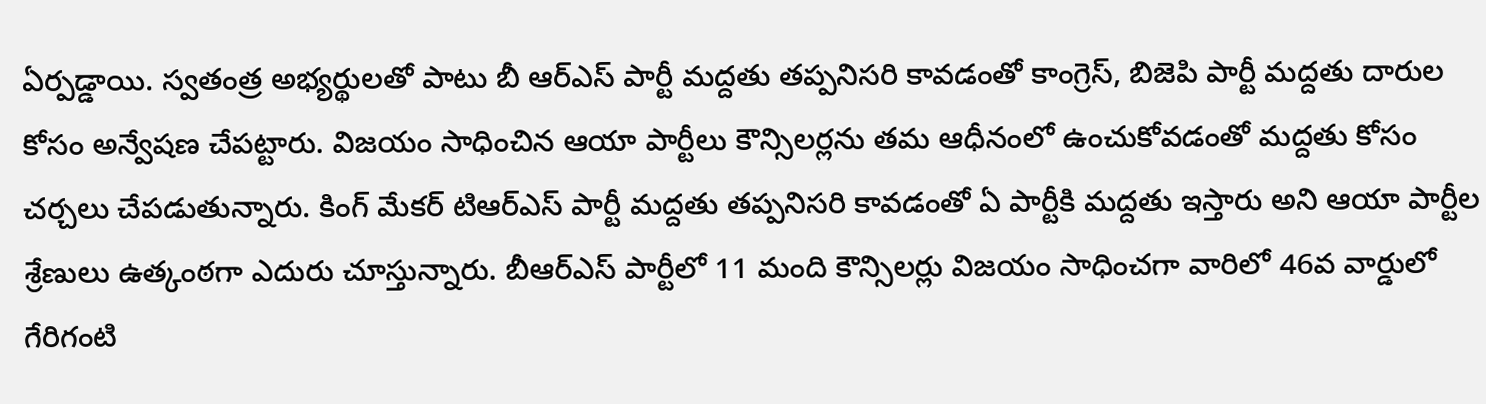ఏర్పడ్డాయి. స్వతంత్ర అభ్యర్థులతో పాటు బీ ఆర్ఎస్ పార్టీ మద్దతు తప్పనిసరి కావడంతో కాంగ్రెస్, బిజెపి పార్టీ మద్దతు దారుల కోసం అన్వేషణ చేపట్టారు. విజయం సాధించిన ఆయా పార్టీలు కౌన్సిలర్లను తమ ఆధీనంలో ఉంచుకోవడంతో మద్దతు కోసం చర్చలు చేపడుతున్నారు. కింగ్ మేకర్ టిఆర్ఎస్ పార్టీ మద్దతు తప్పనిసరి కావడంతో ఏ పార్టీకి మద్దతు ఇస్తారు అని ఆయా పార్టీల శ్రేణులు ఉత్కంఠగా ఎదురు చూస్తున్నారు. బీఆర్ఎస్ పార్టీలో 11 మంది కౌన్సిలర్లు విజయం సాధించగా వారిలో 46వ వార్డులో గేరిగంటి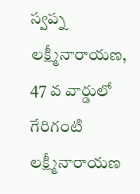స్వప్న లక్ష్మీనారాయణ, 47 వ వార్డులో గేరిగంటి లక్ష్మీనారాయణ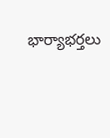భార్యాభర్తలు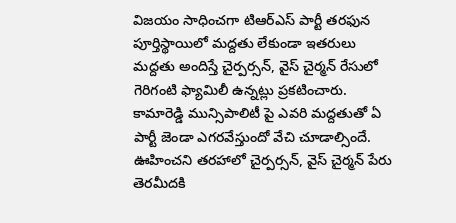విజయం సాధించగా టిఆర్ఎస్ పార్టీ తరఫున పూర్తిస్థాయిలో మద్దతు లేకుండా ఇతరులు మద్దతు అందిస్తే చైర్పర్సన్, వైస్ చైర్మన్ రేసులో గెరిగంటి ఫ్యామిలీ ఉన్నట్లు ప్రకటించారు. కామారెడ్డి మున్సిపాలిటీ పై ఎవరి మద్దతుతో ఏ పార్టీ జెండా ఎగరవేస్తుందో వేచి చూడాల్సిందే. ఊహించని తరహాలో చైర్పర్సన్, వైస్ చైర్మన్ పేరు తెరమీదకి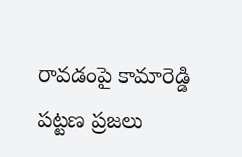రావడంపై కామారెడ్డి పట్టణ ప్రజలు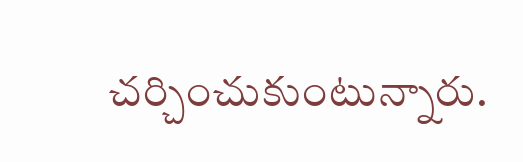చర్చించుకుంటున్నారు.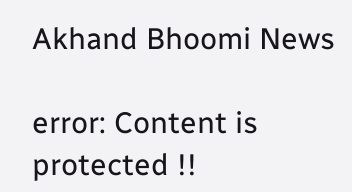Akhand Bhoomi News

error: Content is protected !!